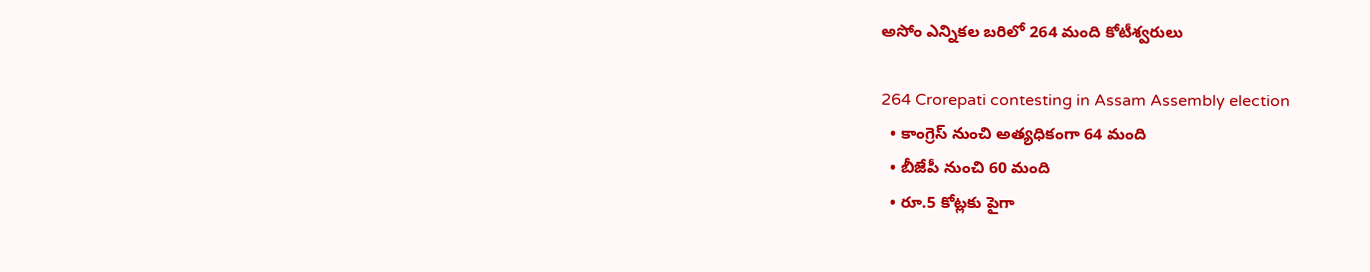అసోం ఎన్నికల బరిలో 264 మంది కోటీశ్వరులు

264 Crorepati contesting in Assam Assembly election
  • కాంగ్రెస్‌ నుంచి అత్యధికంగా 64 మంది
  • బీజేపీ నుంచి 60 మంది
  • రూ.5 కోట్లకు పైగా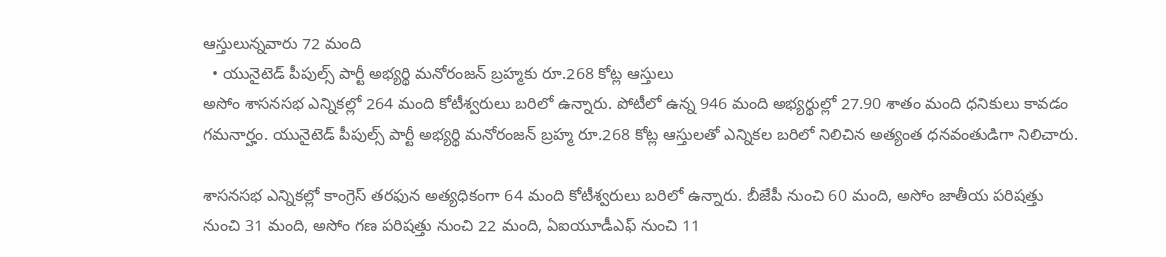ఆస్తులున్నవారు 72 మంది
  • యునైటెడ్‌ పీపుల్స్‌ పార్టీ అభ్యర్థి మనోరంజన్ బ్రహ్మకు రూ.268 కోట్ల ఆస్తులు
అసోం శాసనసభ ఎన్నికల్లో 264 మంది కోటీశ్వరులు బరిలో ఉన్నారు. పోటీలో ఉన్న 946 మంది అభ్యర్థుల్లో 27.90 శాతం మంది ధనికులు కావడం గమనార్హం. యునైటెడ్‌ పీపుల్స్‌ పార్టీ అభ్యర్థి మనోరంజన్ బ్రహ్మ రూ.268 కోట్ల ఆస్తులతో ఎన్నికల బరిలో నిలిచిన అత్యంత ధనవంతుడిగా నిలిచారు.

శాసనసభ ఎన్నికల్లో కాంగ్రెస్‌ తరఫున అత్యధికంగా 64 మంది కోటీశ్వరులు బరిలో ఉన్నారు. బీజేపీ నుంచి 60 మంది, అసోం జాతీయ పరిషత్తు నుంచి 31 మంది, అసోం గణ పరిషత్తు నుంచి 22 మంది, ఏఐయూడీఎఫ్‌ నుంచి 11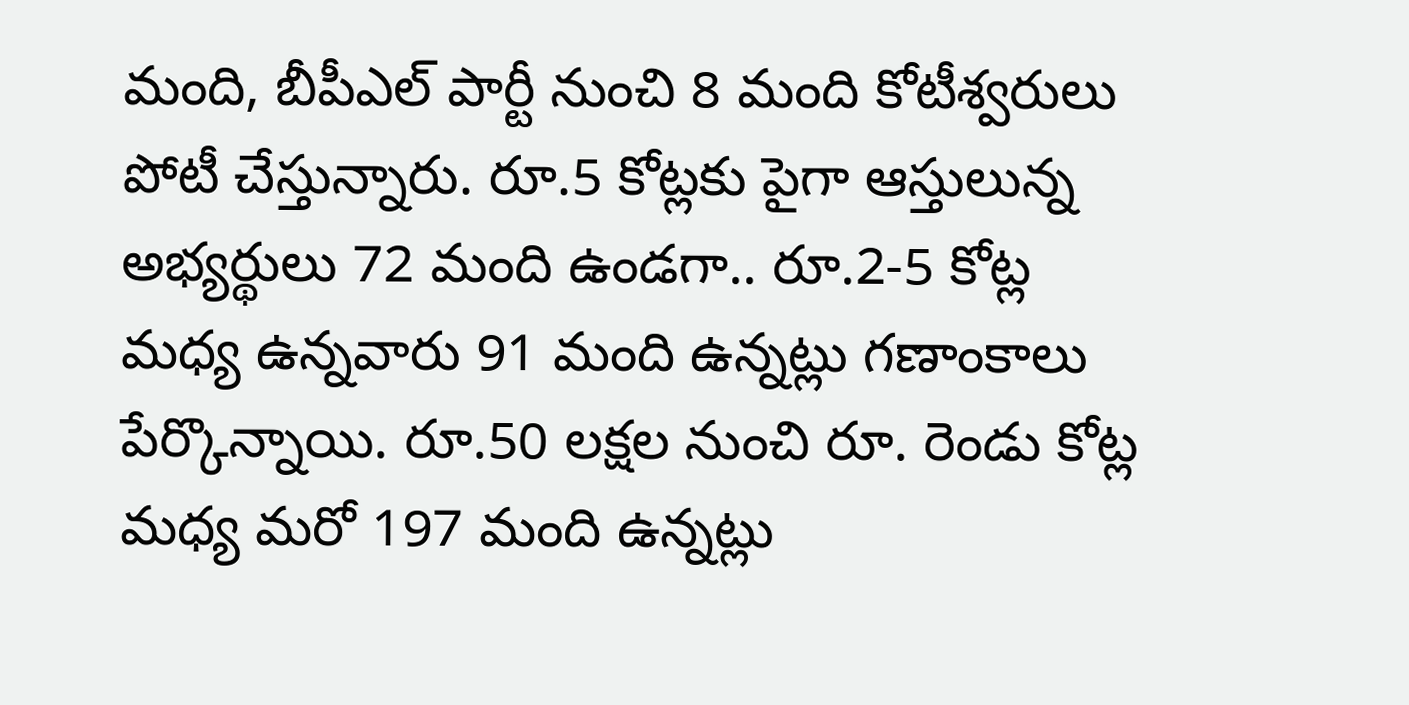మంది, బీపీఎల్‌ పార్టీ నుంచి 8 మంది కోటీశ్వరులు పోటీ చేస్తున్నారు. రూ.5 కోట్లకు పైగా ఆస్తులున్న అభ్యర్థులు 72 మంది ఉండగా.. రూ.2-5 కోట్ల మధ్య ఉన్నవారు 91 మంది ఉన్నట్లు గణాంకాలు పేర్కొన్నాయి. రూ.50 లక్షల నుంచి రూ. రెండు కోట్ల మధ్య మరో 197 మంది ఉన్నట్లు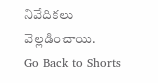నివేదికలు వెల్లడించాయి.
Go Back to Shorts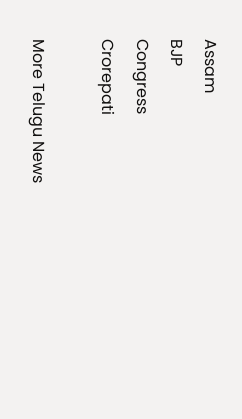Assam
BJP
Congress
Crorepati

More Telugu News